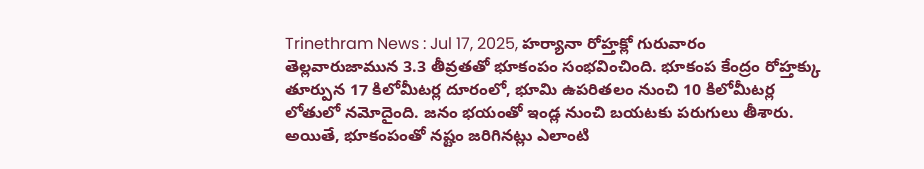Trinethram News : Jul 17, 2025, హర్యానా రోహ్తక్లో గురువారం తెల్లవారుజామున 3.3 తీవ్రతతో భూకంపం సంభవించింది. భూకంప కేంద్రం రోహ్తక్కు తూర్పున 17 కిలోమీటర్ల దూరంలో, భూమి ఉపరితలం నుంచి 10 కిలోమీటర్ల లోతులో నమోదైంది. జనం భయంతో ఇండ్ల నుంచి బయటకు పరుగులు తీశారు. అయితే, భూకంపంతో నష్టం జరిగినట్లు ఎలాంటి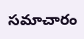సమాచారం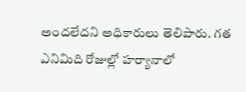అందలేదని అధికారులు తెలిపారు. గత ఎనిమిది రోజుల్లో హర్యానాలో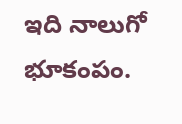ఇది నాలుగో భూకంపం.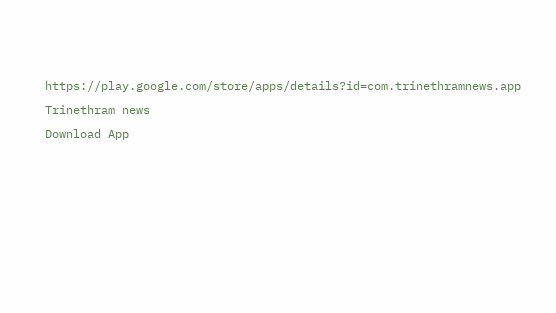https://play.google.com/store/apps/details?id=com.trinethramnews.app
Trinethram news
Download App